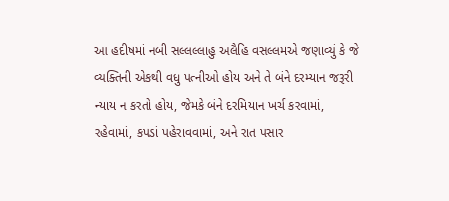આ હદીષમાં નબી સલ્લલ્લાહુ અલૈહિ વસલ્લમએ જણાવ્યું કે જે વ્યક્તિની એકથી વધુ પત્નીઓ હોય અને તે બંને દરમ્યાન જરૂરી ન્યાય ન કરતો હોય, જેમકે બંને દરમિયાન ખર્ચ કરવામાં, રહેવામાં, કપડાં પહેરાવવામાં, અને રાત પસાર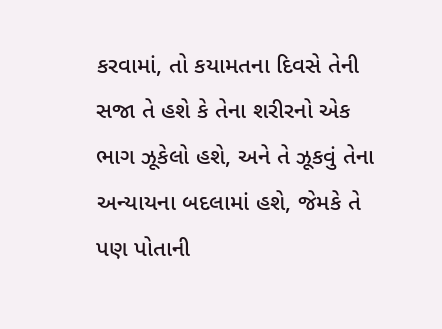કરવામાં, તો કયામતના દિવસે તેની સજા તે હશે કે તેના શરીરનો એક ભાગ ઝૂકેલો હશે, અને તે ઝૂકવું તેના અન્યાયના બદલામાં હશે, જેમકે તે પણ પોતાની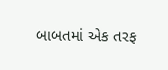બાબતમાં એક તરફ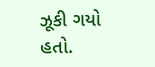ઝૂકી ગયો હતો.